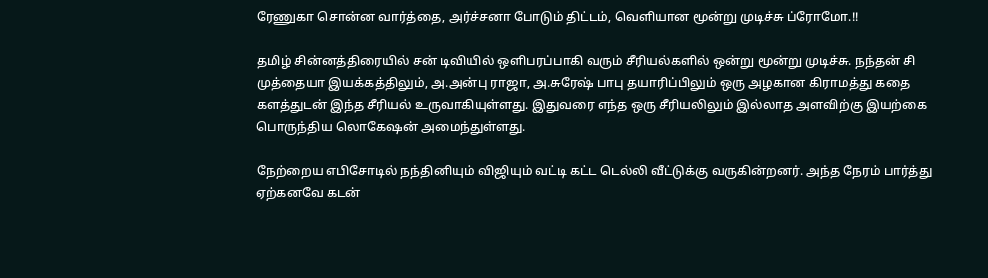ரேணுகா சொன்ன வார்த்தை, அர்ச்சனா போடும் திட்டம், வெளியான மூன்று முடிச்சு ப்ரோமோ.!!

தமிழ் சின்னத்திரையில் சன் டிவியில் ஒளிபரப்பாகி வரும் சீரியல்களில் ஒன்று மூன்று முடிச்சு. நந்தன் சி முத்தையா இயக்கத்திலும், அ.அன்பு ராஜா, அ.சுரேஷ் பாபு தயாரிப்பிலும் ஒரு அழகான கிராமத்து கதை களத்துடன் இந்த சீரியல் உருவாகியுள்ளது. இதுவரை எந்த ஒரு சீரியலிலும் இல்லாத அளவிற்கு இயற்கை பொருந்திய லொகேஷன் அமைந்துள்ளது.

நேற்றைய எபிசோடில் நந்தினியும் விஜியும் வட்டி கட்ட டெல்லி வீட்டுக்கு வருகின்றனர். அந்த நேரம் பார்த்து ஏற்கனவே கடன்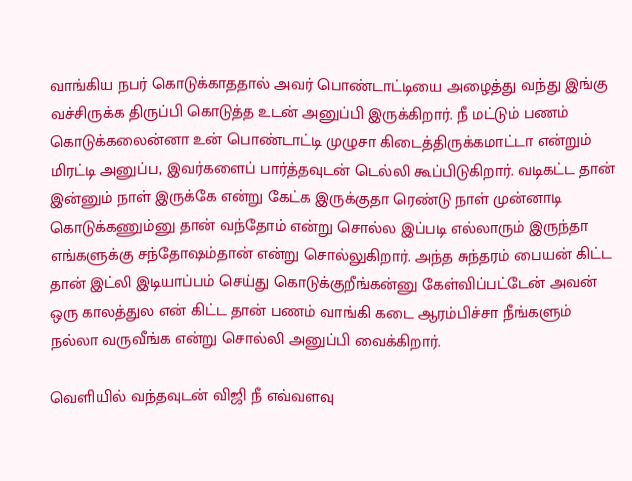வாங்கிய நபர் கொடுக்காததால் அவர் பொண்டாட்டியை அழைத்து வந்து இங்கு வச்சிருக்க திருப்பி கொடுத்த உடன் அனுப்பி இருக்கிறார். நீ மட்டும் பணம் கொடுக்கலைன்னா உன் பொண்டாட்டி முழுசா கிடைத்திருக்கமாட்டா என்றும் மிரட்டி அனுப்ப, இவர்களைப் பார்த்தவுடன் டெல்லி கூப்பிடுகிறார். வடிகட்ட தான் இன்னும் நாள் இருக்கே என்று கேட்க இருக்குதா ரெண்டு நாள் முன்னாடி கொடுக்கணும்னு தான் வந்தோம் என்று சொல்ல இப்படி எல்லாரும் இருந்தா எங்களுக்கு சந்தோஷம்தான் என்று சொல்லுகிறார். அந்த சுந்தரம் பையன் கிட்ட தான் இட்லி இடியாப்பம் செய்து கொடுக்குறீங்கன்னு கேள்விப்பட்டேன் அவன் ஒரு காலத்துல என் கிட்ட தான் பணம் வாங்கி கடை ஆரம்பிச்சா நீங்களும் நல்லா வருவீங்க என்று சொல்லி அனுப்பி வைக்கிறார்.

வெளியில் வந்தவுடன் விஜி நீ எவ்வளவு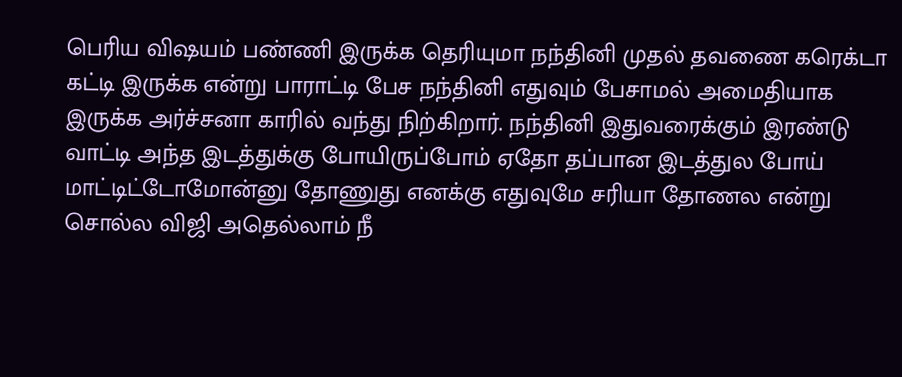பெரிய விஷயம் பண்ணி இருக்க தெரியுமா நந்தினி முதல் தவணை கரெக்டா கட்டி இருக்க என்று பாராட்டி பேச நந்தினி எதுவும் பேசாமல் அமைதியாக இருக்க அர்ச்சனா காரில் வந்து நிற்கிறார். நந்தினி இதுவரைக்கும் இரண்டு வாட்டி அந்த இடத்துக்கு போயிருப்போம் ஏதோ தப்பான இடத்துல போய் மாட்டிட்டோமோன்னு தோணுது எனக்கு எதுவுமே சரியா தோணல என்று சொல்ல விஜி அதெல்லாம் நீ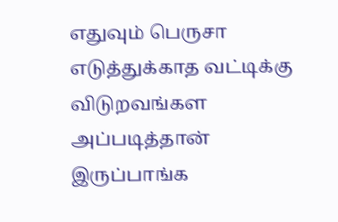எதுவும் பெருசா எடுத்துக்காத வட்டிக்கு விடுறவங்கள அப்படித்தான் இருப்பாங்க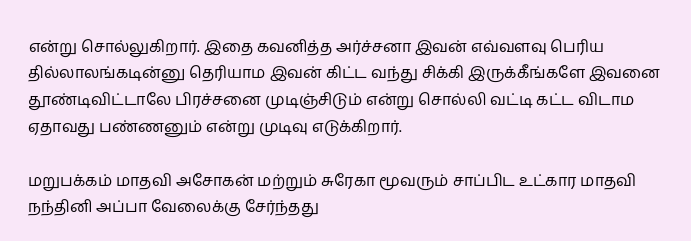என்று சொல்லுகிறார். இதை கவனித்த அர்ச்சனா இவன் எவ்வளவு பெரிய தில்லாலங்கடின்னு தெரியாம இவன் கிட்ட வந்து சிக்கி இருக்கீங்களே இவனை தூண்டிவிட்டாலே பிரச்சனை முடிஞ்சிடும் என்று சொல்லி வட்டி கட்ட விடாம ஏதாவது பண்ணனும் என்று முடிவு எடுக்கிறார்.

மறுபக்கம் மாதவி அசோகன் மற்றும் சுரேகா மூவரும் சாப்பிட உட்கார மாதவி நந்தினி அப்பா வேலைக்கு சேர்ந்தது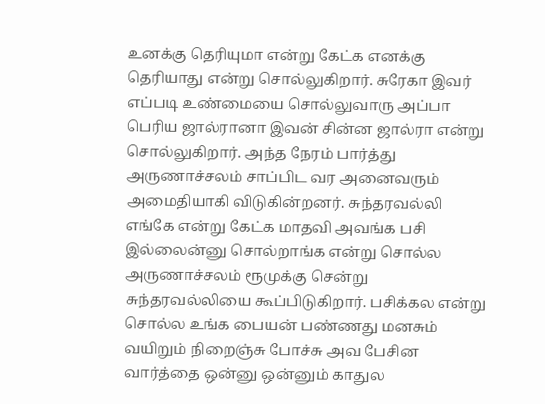உனக்கு தெரியுமா என்று கேட்க எனக்கு தெரியாது என்று சொல்லுகிறார். சுரேகா இவர் எப்படி உண்மையை சொல்லுவாரு அப்பா பெரிய ஜால்ரானா இவன் சின்ன ஜால்ரா என்று சொல்லுகிறார். அந்த நேரம் பார்த்து அருணாச்சலம் சாப்பிட வர அனைவரும் அமைதியாகி விடுகின்றனர். சுந்தரவல்லி எங்கே என்று கேட்க மாதவி அவங்க பசி இல்லைன்னு சொல்றாங்க என்று சொல்ல அருணாச்சலம் ரூமுக்கு சென்று சுந்தரவல்லியை கூப்பிடுகிறார். பசிக்கல என்று சொல்ல உங்க பையன் பண்ணது மனசும் வயிறும் நிறைஞ்சு போச்சு அவ பேசின வார்த்தை ஒன்னு ஒன்னும் காதுல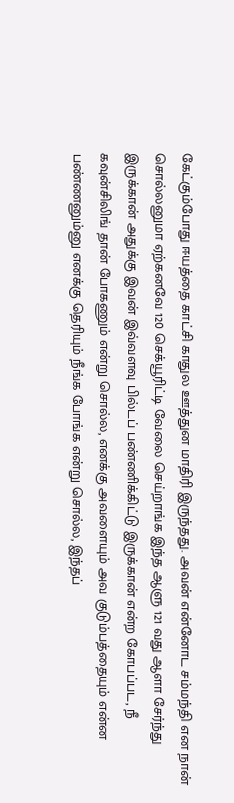கேட்கும்போது ஈயத்தை காட்சி காதுல ஊத்துன மாதிரி இருந்தது. அவன் என்னோட சம்மந்தி என நான் சொல்லனுமா ஏற்கனவே 120 செக்யூரிட்டி வேலை செய்றாங்க இந்த ஆளு 121 வது ஆளா சேர்ந்து இருக்கான் அதுக்கு இவன் இவ்வளவு பில்டப் பண்ணிக்கிட்டு இருக்கான் என்ற கோபப்பட, நீ கவுன்சிலிங் தான் போகணும் என்று சொல்ல, எனக்கு அவளையும் அவ குடும்பத்தையும் என்ன பண்ணனும்னு எனக்கு தெரியும் நீங்க போங்க என்று சொல்ல, இந்தப்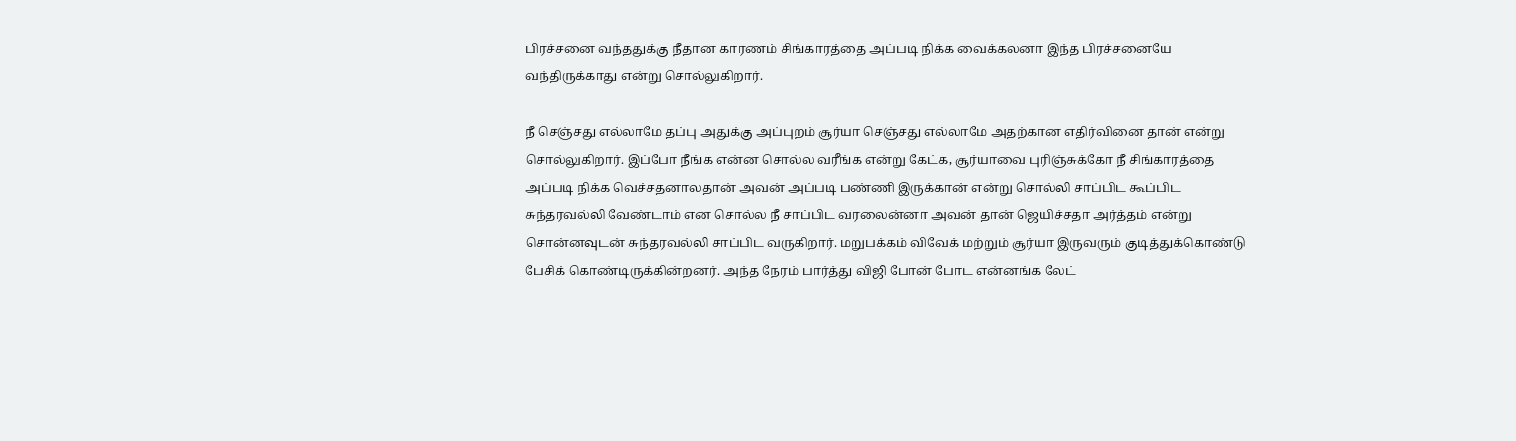பிரச்சனை வந்ததுக்கு நீதான காரணம் சிங்காரத்தை அப்படி நிக்க வைக்கலனா இந்த பிரச்சனையே வந்திருக்காது என்று சொல்லுகிறார்.

நீ செஞ்சது எல்லாமே தப்பு அதுக்கு அப்புறம் சூர்யா செஞ்சது எல்லாமே அதற்கான எதிர்வினை தான் என்று சொல்லுகிறார். இப்போ நீங்க என்ன சொல்ல வரீங்க என்று கேட்க, சூர்யாவை புரிஞ்சுக்கோ நீ சிங்காரத்தை அப்படி நிக்க வெச்சதனாலதான் அவன் அப்படி பண்ணி இருக்கான் என்று சொல்லி சாப்பிட கூப்பிட சுந்தரவல்லி வேண்டாம் என சொல்ல நீ சாப்பிட வரலைன்னா அவன் தான் ஜெயிச்சதா அர்த்தம் என்று சொன்னவுடன் சுந்தரவல்லி சாப்பிட வருகிறார். மறுபக்கம் விவேக் மற்றும் சூர்யா இருவரும் குடித்துக்கொண்டு பேசிக் கொண்டிருக்கின்றனர். அந்த நேரம் பார்த்து விஜி போன் போட என்னங்க லேட்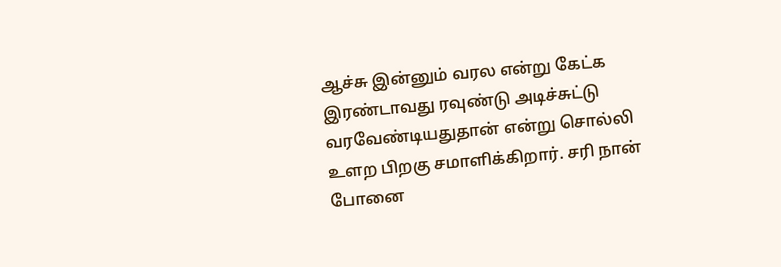ஆச்சு இன்னும் வரல என்று கேட்க இரண்டாவது ரவுண்டு அடிச்சுட்டு வரவேண்டியதுதான் என்று சொல்லி உளற பிறகு சமாளிக்கிறார். சரி நான் போனை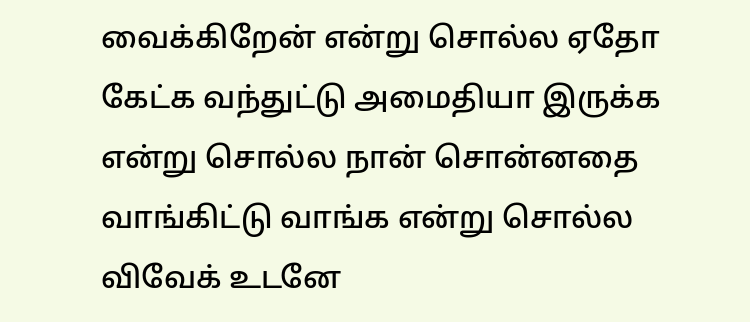வைக்கிறேன் என்று சொல்ல ஏதோ கேட்க வந்துட்டு அமைதியா இருக்க என்று சொல்ல நான் சொன்னதை வாங்கிட்டு வாங்க என்று சொல்ல விவேக் உடனே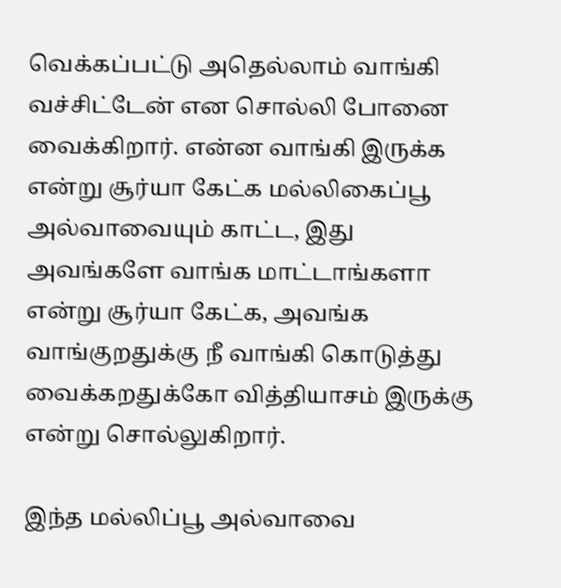வெக்கப்பட்டு அதெல்லாம் வாங்கி வச்சிட்டேன் என சொல்லி போனை வைக்கிறார். என்ன வாங்கி இருக்க என்று சூர்யா கேட்க மல்லிகைப்பூ அல்வாவையும் காட்ட, இது அவங்களே வாங்க மாட்டாங்களா என்று சூர்யா கேட்க, அவங்க வாங்குறதுக்கு நீ வாங்கி கொடுத்து வைக்கறதுக்கோ வித்தியாசம் இருக்கு என்று சொல்லுகிறார்.

இந்த மல்லிப்பூ அல்வாவை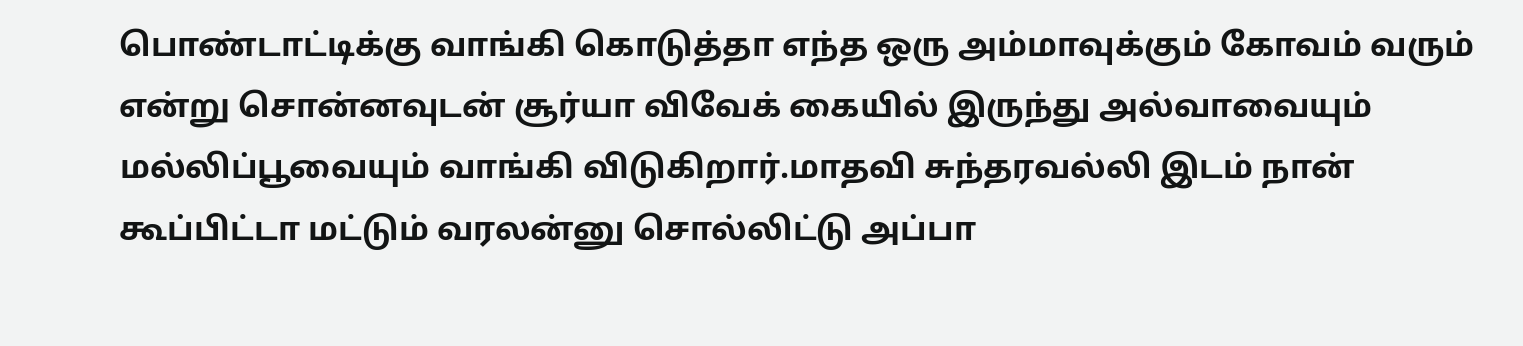பொண்டாட்டிக்கு வாங்கி கொடுத்தா எந்த ஒரு அம்மாவுக்கும் கோவம் வரும் என்று சொன்னவுடன் சூர்யா விவேக் கையில் இருந்து அல்வாவையும் மல்லிப்பூவையும் வாங்கி விடுகிறார்.மாதவி சுந்தரவல்லி இடம் நான் கூப்பிட்டா மட்டும் வரலன்னு சொல்லிட்டு அப்பா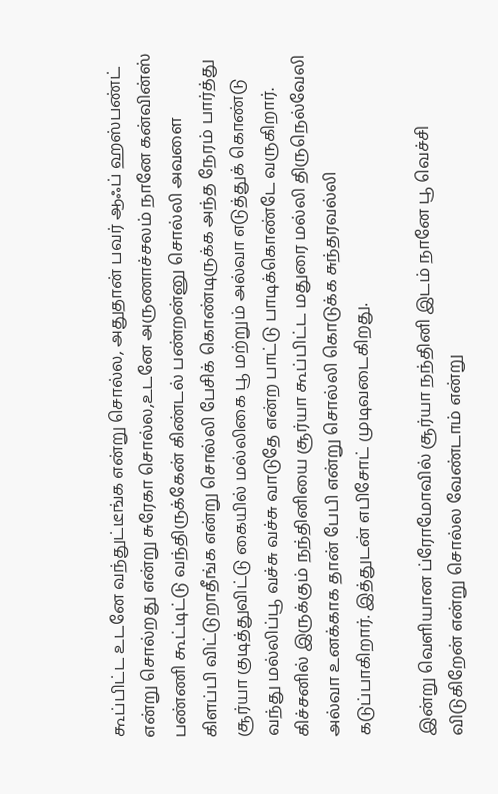கூப்பிட்ட உடனே வந்துட்டீங்க என்று சொல்ல, அதுதான் பவர் ஆஃப் ஹஸ்பண்ட் என்று சொல்றது என்று சுரேகா சொல்ல,உடனே அருணாச்சலம் நானே கன்வின்ஸ் பண்ணி கூட்டிட்டு வந்திருக்கேன் கிண்டல் பண்றன்னு சொல்லி அவளை கிளப்பி விட்டுறாதீங்க என்று சொல்லி பேசிக் கொண்டிருக்க அந்த நேரம் பார்த்து சூர்யா குடித்துவிட்டு கையில் மல்லிகை பூ மற்றும் அல்வா எடுத்துக் கொண்டு வந்து மல்லிப்பூ வச்சு வச்சு வாடுதே என்ற பாட்டு பாடிக்கொண்டே வருகிறார். கிச்சனில் இருக்கும் நந்தினியை சூர்யா கூப்பிட்ட மதுரை மல்லி திருநெல்வேலி அல்வா உனக்காக தான் பேபி என்று சொல்லி கொடுக்க சுந்தரவல்லி கடுப்பாகிறார். இத்துடன் எபிசோட் முடிவடைகிறது.

இன்று வெளியான ப்ரோமோவில் சூர்யா நந்தினி இடம் நானே பூ வெச்சி விடுகிறேன் என்று சொல்ல வேண்டாம் என்று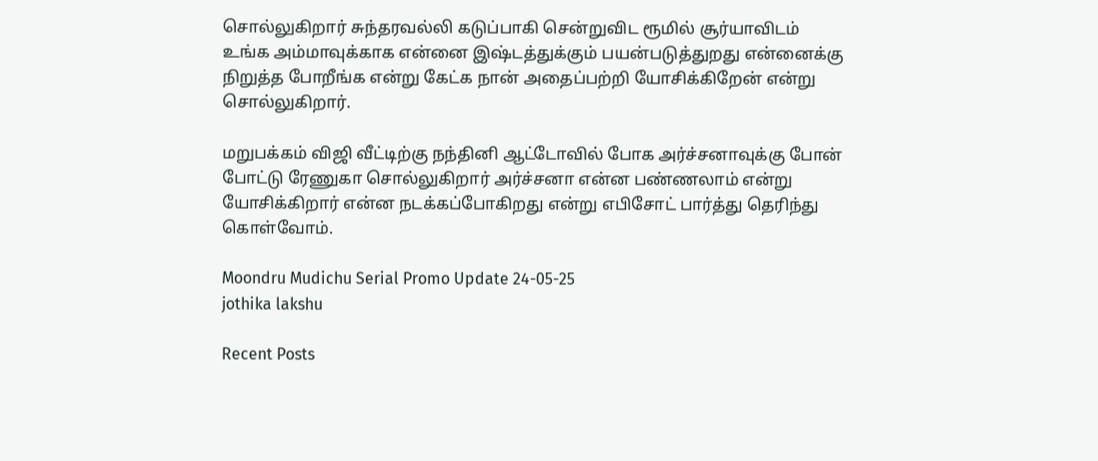சொல்லுகிறார் சுந்தரவல்லி கடுப்பாகி சென்றுவிட ரூமில் சூர்யாவிடம் உங்க அம்மாவுக்காக என்னை இஷ்டத்துக்கும் பயன்படுத்துறது என்னைக்கு நிறுத்த போறீங்க என்று கேட்க நான் அதைப்பற்றி யோசிக்கிறேன் என்று சொல்லுகிறார்.

மறுபக்கம் விஜி வீட்டிற்கு நந்தினி ஆட்டோவில் போக அர்ச்சனாவுக்கு போன் போட்டு ரேணுகா சொல்லுகிறார் அர்ச்சனா என்ன பண்ணலாம் என்று யோசிக்கிறார் என்ன நடக்கப்போகிறது என்று எபிசோட் பார்த்து தெரிந்து கொள்வோம்.

Moondru Mudichu Serial Promo Update 24-05-25
jothika lakshu

Recent Posts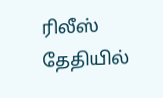ரிலீஸ் தேதியில்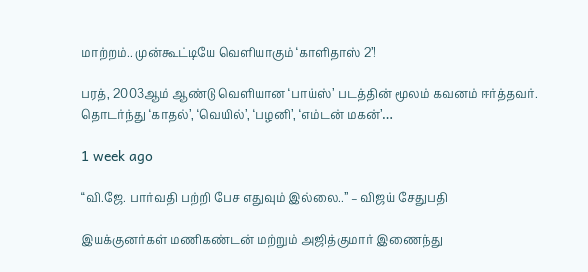மாற்றம்.. முன்கூட்டியே வெளியாகும் ‘காளிதாஸ் 2’!

பரத், 2003ஆம் ஆண்டு வெளியான ‘பாய்ஸ்’ படத்தின் மூலம் கவனம் ஈர்த்தவர். தொடர்ந்து ‘காதல்’, ‘வெயில்’, ‘பழனி’, ‘எம்டன் மகன்’…

1 week ago

“வி.ஜே. பார்வதி பற்றி பேச எதுவும் இல்லை..” – விஜய் சேதுபதி

இயக்குனர்கள் மணிகண்டன் மற்றும் அஜித்குமார் இணைந்து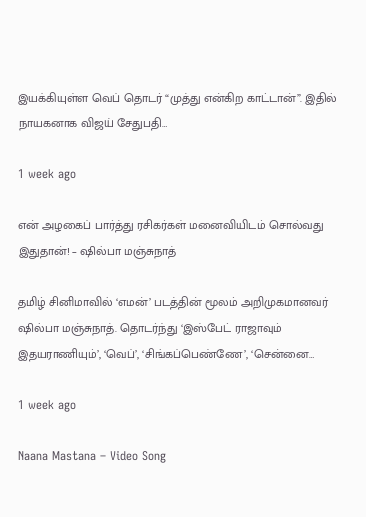இயக்கியுள்ள வெப் தொடர் “முத்து என்கிற காட்டான்”. இதில் நாயகனாக விஜய் சேதுபதி…

1 week ago

என் அழகைப் பார்த்து ரசிகர்கள் மனைவியிடம் சொல்வது இதுதான்! – ஷில்பா மஞ்சுநாத்

தமிழ் சினிமாவில் ‘எமன்’ படத்தின் மூலம் அறிமுகமானவர் ஷில்பா மஞ்சுநாத். தொடர்ந்து ‘இஸ்பேட் ராஜாவும் இதயராணியும்’, ‘வெப்’, ‘சிங்கப்பெண்ணே’, ‘சென்னை…

1 week ago

Naana Mastana – Video Song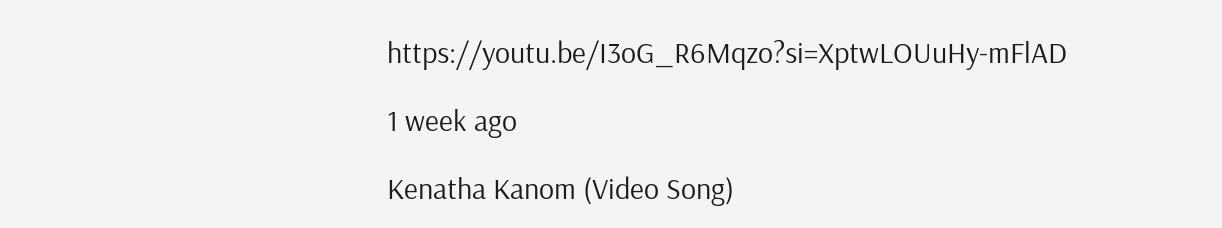https://youtu.be/I3oG_R6Mqzo?si=XptwLOUuHy-mFlAD

1 week ago

Kenatha Kanom (Video Song)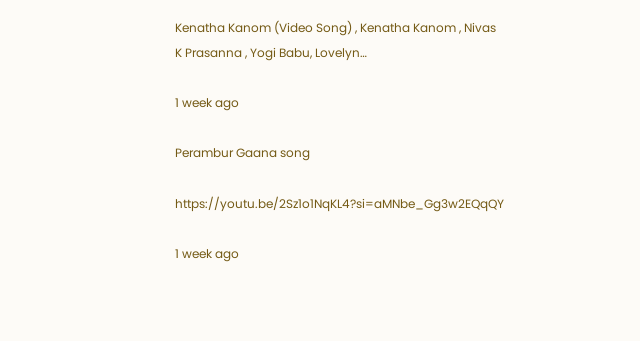Kenatha Kanom (Video Song) , Kenatha Kanom , Nivas K Prasanna , Yogi Babu, Lovelyn…

1 week ago

Perambur Gaana song

https://youtu.be/2Sz1o1NqKL4?si=aMNbe_Gg3w2EQqQY

1 week ago